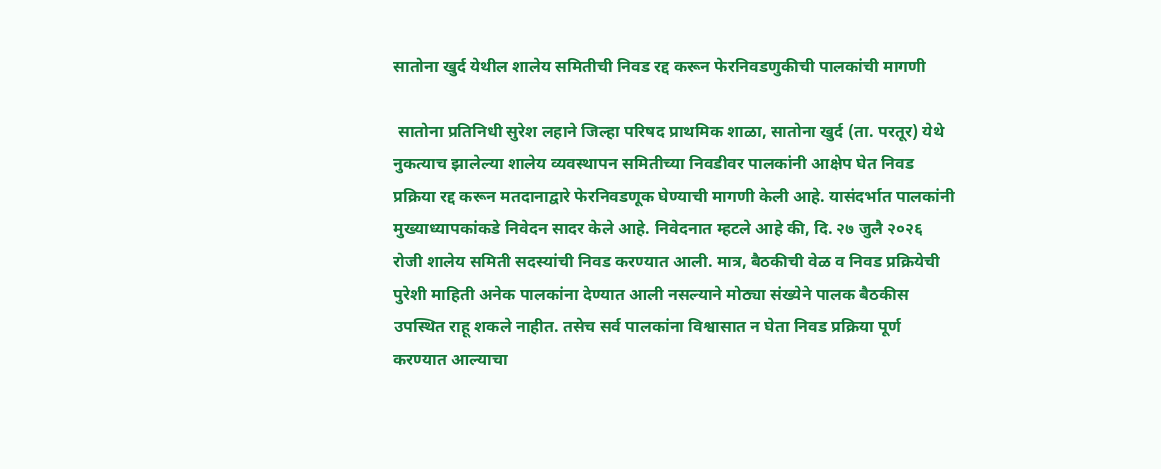सातोना खुर्द येथील शालेय समितीची निवड रद्द करून फेरनिवडणुकीची पालकांची मागणी

 सातोना प्रतिनिधी सुरेश लहाने जिल्हा परिषद प्राथमिक शाळा, सातोना खुर्द (ता. परतूर) येथे नुकत्याच झालेल्या शालेय व्यवस्थापन समितीच्या निवडीवर पालकांनी आक्षेप घेत निवड प्रक्रिया रद्द करून मतदानाद्वारे फेरनिवडणूक घेण्याची मागणी केली आहे. यासंदर्भात पालकांनी मुख्याध्यापकांकडे निवेदन सादर केले आहे. निवेदनात म्हटले आहे की, दि. २७ जुलै २०२६ रोजी शालेय समिती सदस्यांची निवड करण्यात आली. मात्र, बैठकीची वेळ व निवड प्रक्रियेची पुरेशी माहिती अनेक पालकांना देण्यात आली नसल्याने मोठ्या संख्येने पालक बैठकीस उपस्थित राहू शकले नाहीत. तसेच सर्व पालकांना विश्वासात न घेता निवड प्रक्रिया पूर्ण करण्यात आल्याचा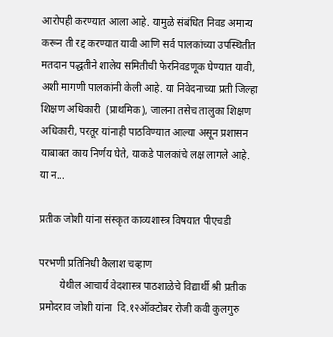आरोपही करण्यात आला आहे. यामुळे संबंधित निवड अमान्य करून ती रद्द करण्यात यावी आणि सर्व पालकांच्या उपस्थितीत मतदान पद्धतीने शालेय समितीची फेरनिवडणूक घेण्यात यावी, अशी मागणी पालकांनी केली आहे. या निवेदनाच्या प्रती जिल्हा शिक्षण अधिकारी  (प्राथमिक), जालना तसेच तालुका शिक्षण अधिकारी, परतूर यांनाही पाठविण्यात आल्या असून प्रशासन याबाबत काय निर्णय घेते, याकडे पालकांचे लक्ष लागले आहे.     या न...

प्रतीक जोशी यांना संस्कृत काव्यशास्त्र विषयात पीएचडी

परभणी प्रतिनिधी कैलाश चव्हाण
        येथील आचार्य वेदशास्त्र पाठशाळेचे विद्यार्थी श्री प्रतीक प्रमोदराव जोशी यांना  दि.१२ऑक्टोबर रोजी कवी कुलगुरु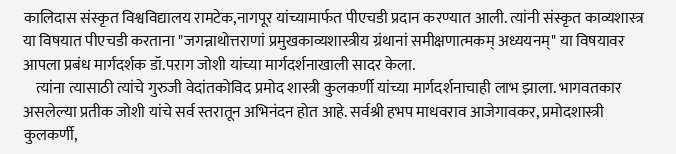कालिदास संस्कृत विश्वविद्यालय रामटेक,नागपूर यांच्यामार्फत पीएचडी प्रदान करण्यात आली. त्यांनी संस्कृत काव्यशास्त्र या विषयात पीएचडी करताना "जगन्नाथोत्तराणां प्रमुखकाव्यशास्त्रीय ग्रंथानां समीक्षणात्मकम् अध्ययनम्" या विषयावर आपला प्रबंध मार्गदर्शक डॉ.पराग जोशी यांच्या मार्गदर्शनाखाली सादर केला.
    त्यांना त्यासाठी त्यांचे गुरुजी वेदांतकोविद प्रमोद शास्त्री कुलकर्णी यांच्या मार्गदर्शनाचाही लाभ झाला. भागवतकार असलेल्या प्रतीक जोशी यांचे सर्व स्तरातून अभिनंदन होत आहे. सर्वश्री हभप माधवराव आजेगावकर, प्रमोदशास्त्री कुलकर्णी,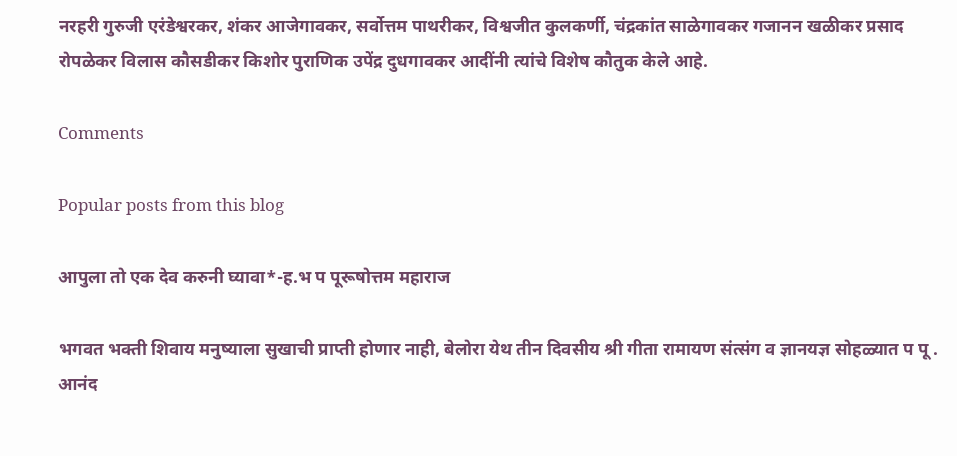नरहरी गुरुजी एरंडेश्वरकर, शंकर आजेगावकर, सर्वोत्तम पाथरीकर, विश्वजीत कुलकर्णी, चंद्रकांत साळेगावकर गजानन खळीकर प्रसाद रोपळेकर विलास कौसडीकर किशोर पुराणिक उपेंद्र दुधगावकर आदींनी त्यांचे विशेष कौतुक केले आहे.

Comments

Popular posts from this blog

आपुला तो एक देव करुनी घ्यावा*-ह.भ प पूरूषोत्तम महाराज

भगवत भक्ती शिवाय मनुष्याला सुखाची प्राप्ती होणार नाही, बेलोरा येथ तीन दिवसीय श्री गीता रामायण संत्संग व ज्ञानयज्ञ सोहळ्यात प पू . आनंद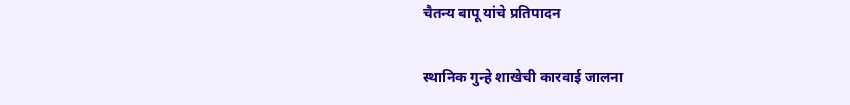चैतन्य बापू यांचे प्रतिपादन

स्थानिक गुन्हे शाखेची कारवाई जालना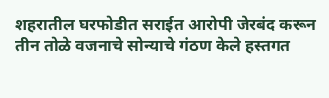शहरातील घरफोडीत सराईत आरोपी जेरबंद करून तीन तोळे वजनाचे सोन्याचे गंठण केले हस्तगत